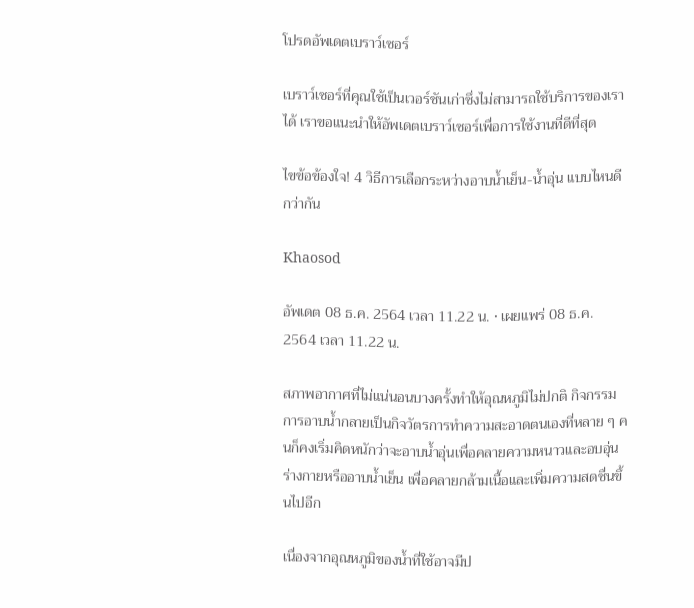โปรดอัพเดตเบราว์เซอร์

เบราว์เซอร์ที่คุณใช้เป็นเวอร์ชันเก่าซึ่งไม่สามารถใช้บริการของเราได้ เราขอแนะนำให้อัพเดตเบราว์เซอร์เพื่อการใช้งานที่ดีที่สุด

ไขข้อข้องใจ! 4 วิธีการเลือกระหว่างอาบน้ำเย็น-น้ำอุ่น แบบไหนดีกว่ากัน

Khaosod

อัพเดต 08 ธ.ค. 2564 เวลา 11.22 น. • เผยแพร่ 08 ธ.ค. 2564 เวลา 11.22 น.

สภาพอากาศที่ไม่แน่นอนบางครั้งทำให้อุณหภูมิไม่ปกติ กิจกรรมการอาบน้ำกลายเป็นกิจวัตรการทำความสะอาดตนเองที่หลาย ๆ คนก็คงเริ่มคิดหนักว่าจะอาบน้ำอุ่นเพื่อคลายความหนาวและอบอุ่นร่างกายหรืออาบน้ำเย็น เพื่อคลายกล้ามเนื้อและเพิ่มความสดชื่นขึ้นไปอีก

เนื่องจากอุณหภูมิของน้ำที่ใช้อาจมีป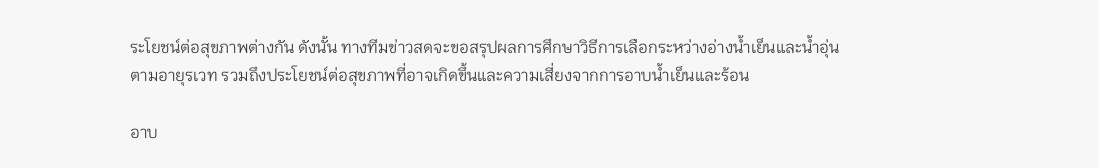ระโยชน์ต่อสุขภาพต่างกัน ดังนั้น ทางทีมข่าวสดจะขอสรุปผลการศึกษาวิธีการเลือกระหว่างอ่างน้ำเย็นและน้ำอุ่นตามอายุรเวท รวมถึงประโยชน์ต่อสุขภาพที่อาจเกิดขึ้นและความเสี่ยงจากการอาบน้ำเย็นและร้อน

อาบ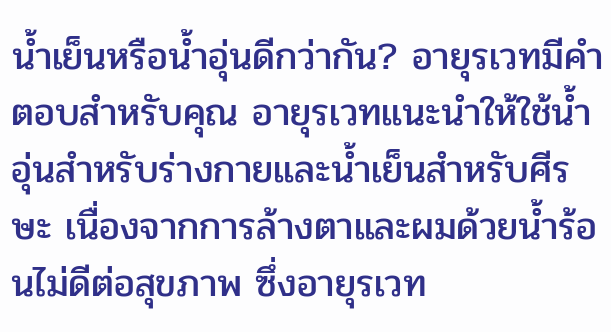น้ำเย็นหรือน้ำอุ่นดีกว่ากัน? อายุรเวทมีคำตอบสำหรับคุณ อายุรเวทแนะนำให้ใช้น้ำอุ่นสำหรับร่างกายและน้ำเย็นสำหรับศีรษะ เนื่องจากการล้างตาและผมด้วยน้ำร้อนไม่ดีต่อสุขภาพ ซึ่งอายุรเวท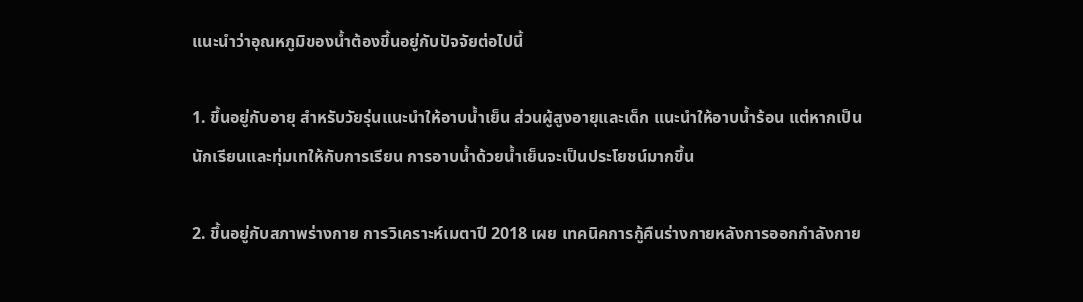แนะนำว่าอุณหภูมิของน้ำต้องขึ้นอยู่กับปัจจัยต่อไปนี้

1. ขึ้นอยู่กับอายุ สำหรับวัยรุ่นแนะนำให้อาบน้ำเย็น ส่วนผู้สูงอายุและเด็ก แนะนำให้อาบน้ำร้อน แต่หากเป็นนักเรียนและทุ่มเทให้กับการเรียน การอาบน้ำด้วยน้ำเย็นจะเป็นประโยชน์มากขึ้น

2. ขึ้นอยู่กับสภาพร่างกาย การวิเคราะห์เมตาปี 2018 เผย เทคนิคการกู้คืนร่างกายหลังการออกกำลังกาย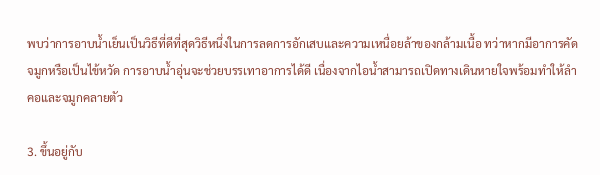พบว่าการอาบน้ำเย็นเป็นวิธีที่ดีที่สุดวิธีหนึ่งในการลดการอักเสบและความเหนื่อยล้าของกล้ามเนื้อ ทว่าหากมีอาการคัดจมูกหรือเป็นไข้หวัด การอาบน้ำอุ่นจะช่วยบรรเทาอาการได้ดี เนื่องจากไอน้ำสามารถเปิดทางเดินหายใจพร้อมทำให้ลำคอและจมูกคลายตัว

3. ขึ้นอยู่กับ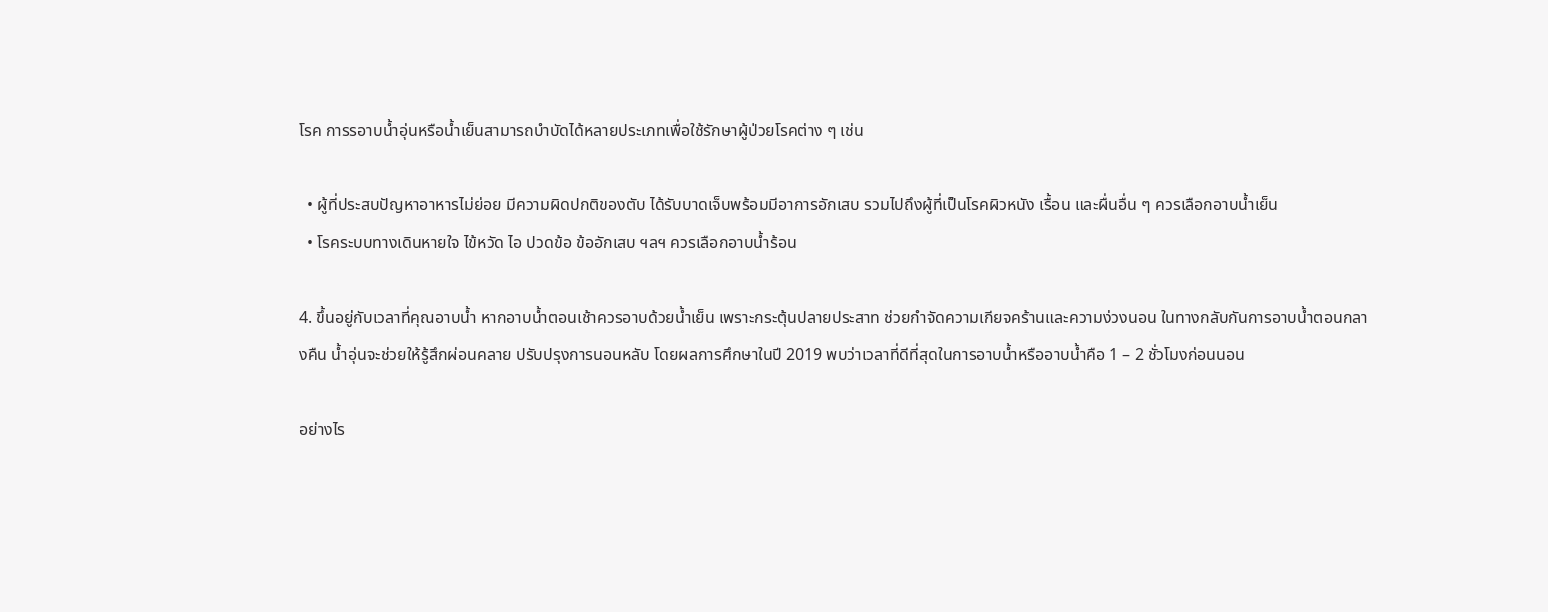โรค การรอาบน้ำอุ่นหรือน้ำเย็นสามารถบำบัดได้หลายประเภทเพื่อใช้รักษาผู้ป่วยโรคต่าง ๆ เช่น

  • ผู้ที่ประสบปัญหาอาหารไม่ย่อย มีความผิดปกติของตับ ได้รับบาดเจ็บพร้อมมีอาการอักเสบ รวมไปถึงผู้ที่เป็นโรคผิวหนัง เรื้อน และผื่นอื่น ๆ ควรเลือกอาบน้ำเย็น
  • โรคระบบทางเดินหายใจ ไข้หวัด ไอ ปวดข้อ ข้ออักเสบ ฯลฯ ควรเลือกอาบน้ำร้อน

4. ขึ้นอยู่กับเวลาที่คุณอาบน้ำ หากอาบน้ำตอนเช้าควรอาบด้วยน้ำเย็น เพราะกระตุ้นปลายประสาท ช่วยกำจัดความเกียจคร้านและความง่วงนอน ในทางกลับกันการอาบน้ำตอนกลางคืน น้ำอุ่นจะช่วยให้รู้สึกผ่อนคลาย ปรับปรุงการนอนหลับ โดยผลการศึกษาในปี 2019 พบว่าเวลาที่ดีที่สุดในการอาบน้ำหรืออาบน้ำคือ 1 – 2 ชั่วโมงก่อนนอน

อย่างไร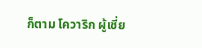ก็ตาม โควาริก ผู้เชี่ย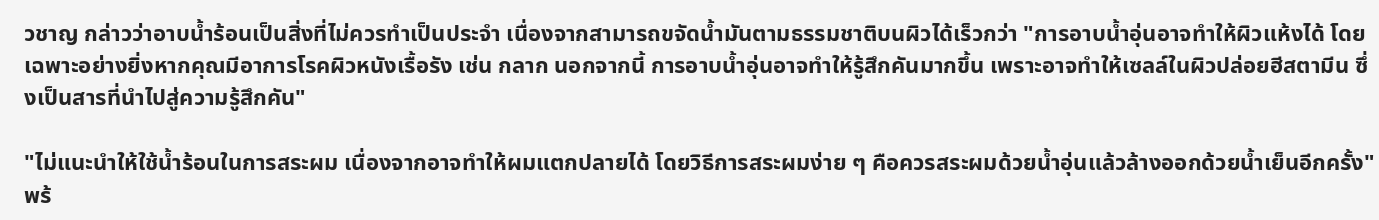วชาญ กล่าวว่าอาบน้ำร้อนเป็นสิ่งที่ไม่ควรทำเป็นประจำ เนื่องจากสามารถขจัดน้ำมันตามธรรมชาติบนผิวได้เร็วกว่า "การอาบน้ำอุ่นอาจทำให้ผิวแห้งได้ โดยเฉพาะอย่างยิ่งหากคุณมีอาการโรคผิวหนังเรื้อรัง เช่น กลาก นอกจากนี้ การอาบน้ำอุ่นอาจทำให้รู้สึกคันมากขึ้น เพราะอาจทำให้เซลล์ในผิวปล่อยฮีสตามีน ซึ่งเป็นสารที่นำไปสู่ความรู้สึกคัน"

"ไม่แนะนำให้ใช้น้ำร้อนในการสระผม เนื่องจากอาจทำให้ผมแตกปลายได้ โดยวิธีการสระผมง่าย ๆ คือควรสระผมด้วยน้ำอุ่นแล้วล้างออกด้วยน้ำเย็นอีกครั้ง" พร้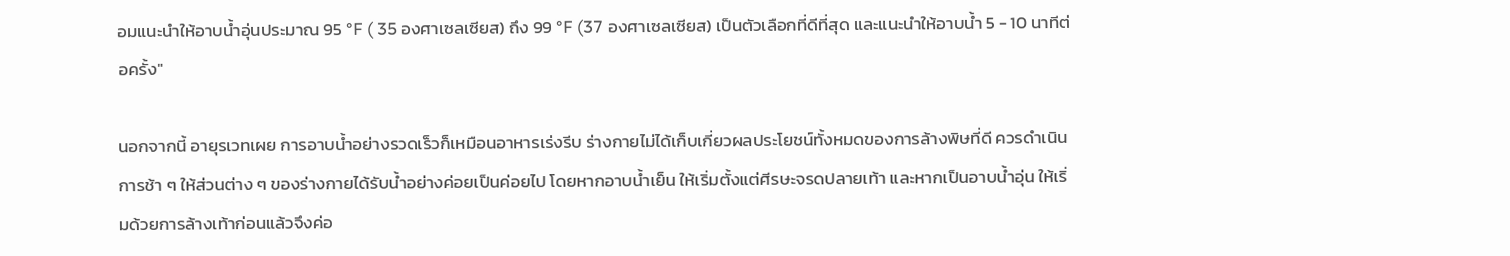อมแนะนำให้อาบน้ำอุ่นประมาณ 95 °F ( 35 องศาเซลเซียส) ถึง 99 °F (37 องศาเซลเซียส) เป็นตัวเลือกที่ดีที่สุด และแนะนำให้อาบน้ำ 5 - 10 นาทีต่อครั้ง"

นอกจากนี้ อายุรเวทเผย การอาบน้ำอย่างรวดเร็วก็เหมือนอาหารเร่งรีบ ร่างกายไม่ได้เก็บเกี่ยวผลประโยชน์ทั้งหมดของการล้างพิษที่ดี ควรดำเนินการช้า ๆ ให้ส่วนต่าง ๆ ของร่างกายได้รับน้ำอย่างค่อยเป็นค่อยไป โดยหากอาบน้ำเย็น ให้เริ่มตั้งแต่ศีรษะจรดปลายเท้า และหากเป็นอาบน้ำอุ่น ให้เริ่มด้วยการล้างเท้าก่อนแล้วจึงค่อ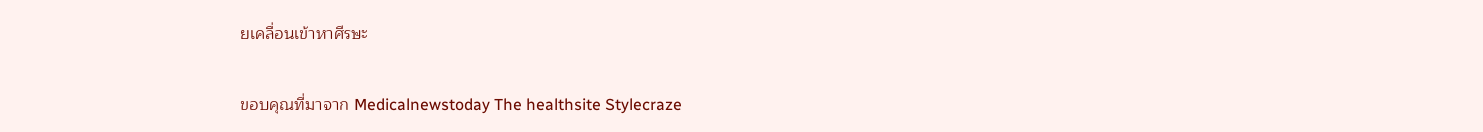ยเคลื่อนเข้าหาศีรษะ

ขอบคุณที่มาจาก Medicalnewstoday The healthsite Stylecraze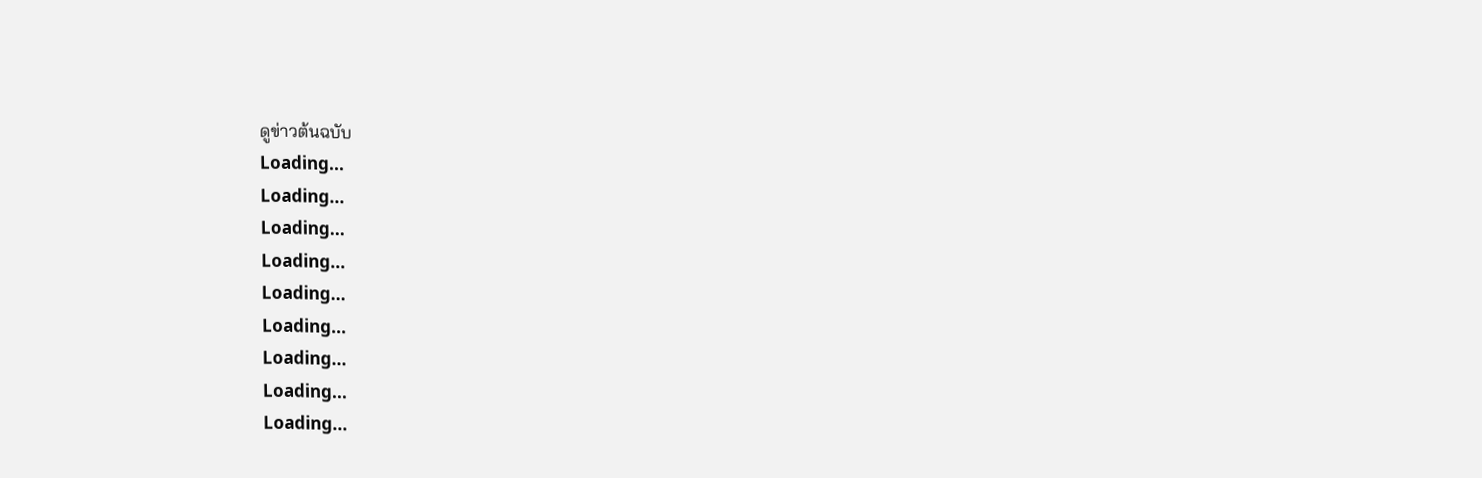ดูข่าวต้นฉบับ
Loading...
Loading...
Loading...
Loading...
Loading...
Loading...
Loading...
Loading...
Loading...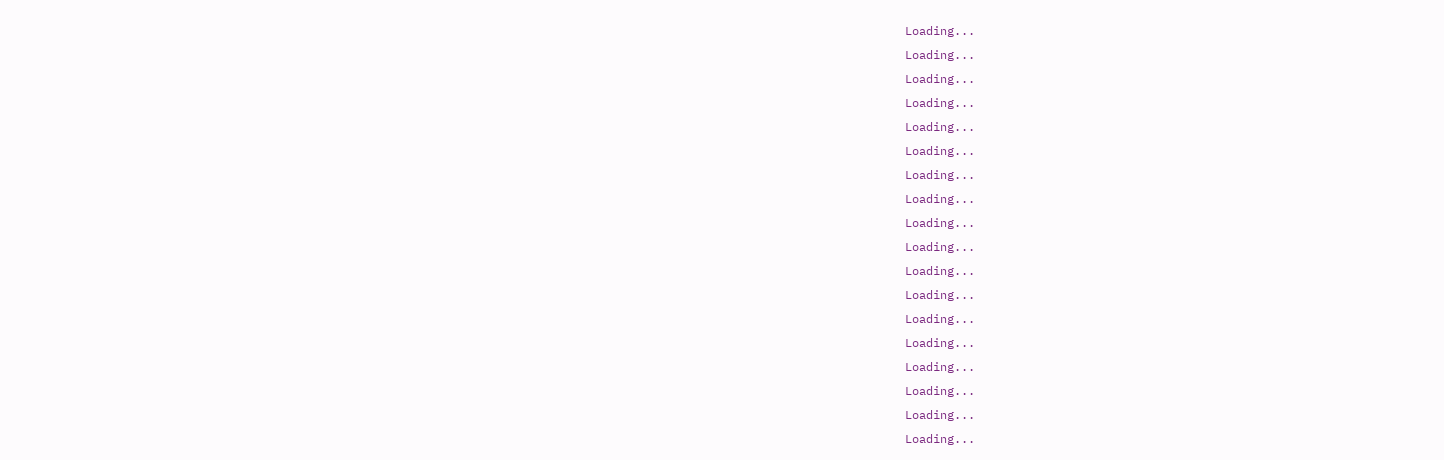Loading...
Loading...
Loading...
Loading...
Loading...
Loading...
Loading...
Loading...
Loading...
Loading...
Loading...
Loading...
Loading...
Loading...
Loading...
Loading...
Loading...
Loading...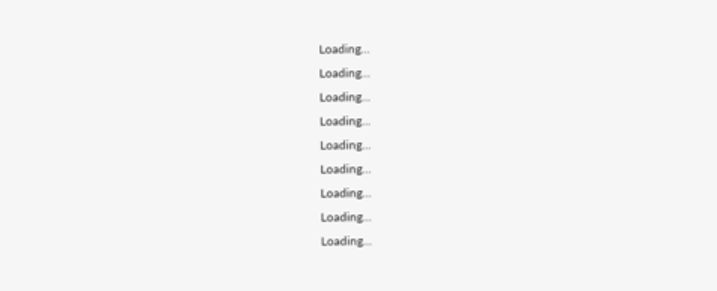Loading...
Loading...
Loading...
Loading...
Loading...
Loading...
Loading...
Loading...
Loading...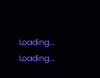Loading...
Loading...